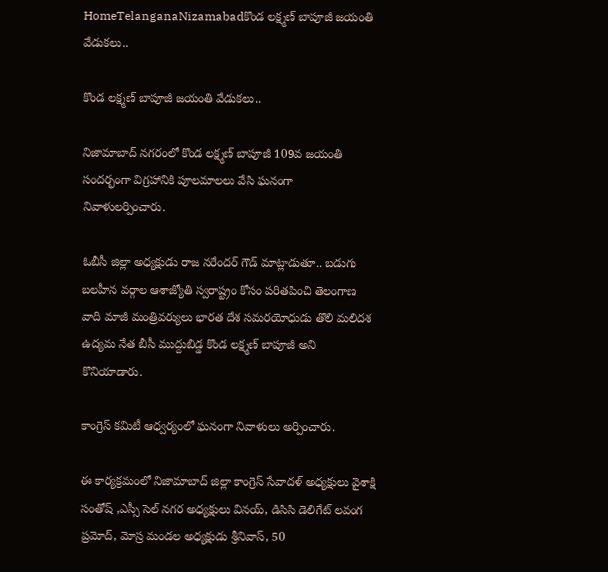HomeTelanganaNizamabadకొండ లక్ష్మణ్ బాపూజీ జయంతి వేడుకలు..

కొండ లక్ష్మణ్ బాపూజీ జయంతి వేడుకలు..

నిజామాబాద్ నగరంలో కొండ లక్ష్మణ్ బాపూజీ 109వ జయంతి సందర్భంగా విగ్రహానికి పూలమాలలు వేసి ఘనంగా నివాళులర్పించారు.

ఓబీసీ జిల్లా అధ్యక్షుడు రాజ నరేందర్ గౌడ్ మాట్లాడుతూ.. బడుగు బలహీన వర్గాల ఆశాజ్యోతి స్వరాష్ట్రం కోసం పరితపించి తెలంగాణ వాది మాజీ మంత్రివర్యులు భారత దేశ సమరయోధుడు తొలి మలిదశ ఉద్యమ నేత బీసీ ముద్దుబిడ్డ కొండ లక్ష్మణ్ బాపూజీ అని కొనియాడారు.

కాంగ్రెస్ కమిటీ ఆధ్వర్యంలో ఘనంగా నివాళులు అర్పించారు.

ఈ కార్యక్రమంలో నిజామాబాద్ జిల్లా కాంగ్రెస్ సేవాదళ్ అధ్యక్షులు వైశాక్షి సంతోష్ ,ఎస్సీ సెల్ నగర అధ్యక్షులు వినయ్, డిసిసి డెలిగేట్ లవంగ ప్రమోద్, మోస్ర మండల అధ్యక్షుడు శ్రీనివాస్, 50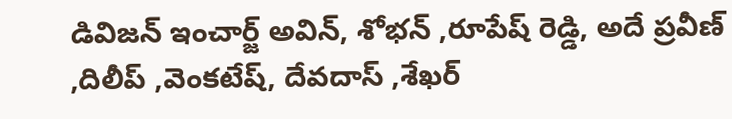డివిజన్ ఇంచార్జ్ అవిన్, శోభన్ ,రూపేష్ రెడ్డి, అదే ప్రవీణ్ ,దిలీప్ ,వెంకటేష్, దేవదాస్ ,శేఖర్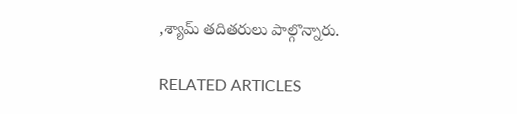,శ్యామ్ తదితరులు పాల్గొన్నారు.

RELATED ARTICLES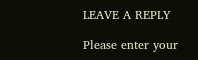LEAVE A REPLY

Please enter your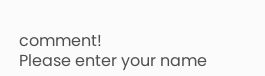comment!
Please enter your name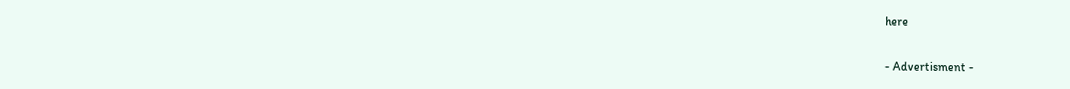here

- Advertisment -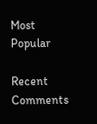Most Popular

Recent Comments